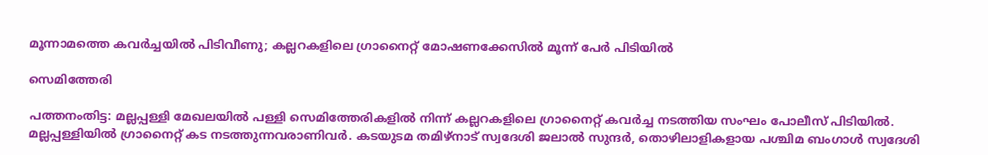മൂന്നാമത്തെ കവർച്ചയിൽ പിടിവീണു; കല്ലറകളിലെ ഗ്രാനൈറ്റ് മോഷണക്കേസിൽ മൂന്ന് പേർ പിടിയിൽ

സെമിത്തേരി

പത്തനംതിട്ട: മല്ലപ്പള്ളി മേഖലയിൽ പള്ളി സെമിത്തേരികളിൽ നിന്ന് കല്ലറകളിലെ ഗ്രാനൈറ്റ് കവർച്ച നടത്തിയ സംഘം പോലീസ് പിടിയിൽ. മല്ലപ്പള്ളിയിൽ ഗ്രാനൈറ്റ് കട നടത്തുന്നവരാണിവർ. കടയുടമ തമിഴ്നാട് സ്വദേശി ജലാൽ സുന്ദർ, തൊഴിലാളികളായ പശ്ചിമ ബംഗാൾ സ്വദേശി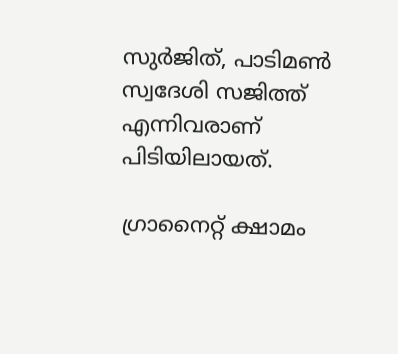സുർജിത്, പാടിമൺ സ്വദേശി സജിത്ത് എന്നിവരാണ് പിടിയിലായത്.

ഗ്രാനൈറ്റ് ക്ഷാമം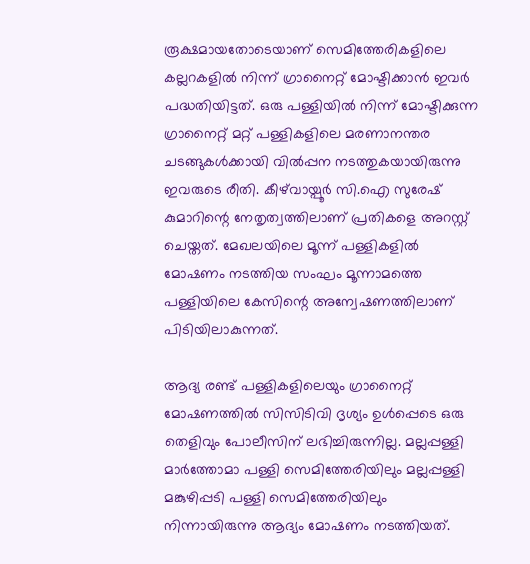രൂക്ഷമായതോടെയാണ് സെമിത്തേരികളിലെ കല്ലറകളിൽ നിന്ന് ഗ്രാനൈറ്റ് മോഷ്ടിക്കാൻ ഇവർ പദ്ധതിയിട്ടത്. ഒരു പള്ളിയിൽ നിന്ന് മോഷ്ടിക്കുന്ന ഗ്രാനൈറ്റ് മറ്റ് പള്ളികളിലെ മരണാനന്തര ചടങ്ങുകൾക്കായി വിൽപ്പന നടത്തുകയായിരുന്നു ഇവരുടെ രീതി. കീഴ്‌വായ്പൂർ സി.ഐ സുരേഷ് കുമാറിന്റെ നേതൃത്വത്തിലാണ് പ്രതികളെ അറസ്റ്റ് ചെയ്തത്. മേഖലയിലെ മൂന്ന് പള്ളികളിൽ മോഷണം നടത്തിയ സംഘം മൂന്നാമത്തെ പള്ളിയിലെ കേസിന്റെ അന്വേഷണത്തിലാണ് പിടിയിലാകുന്നത്.

ആദ്യ രണ്ട് പള്ളികളിലെയും ഗ്രാനൈറ്റ് മോഷണത്തിൽ സിസിടിവി ദൃശ്യം ഉൾപ്പെടെ ഒരു തെളിവും പോലീസിന് ലഭിച്ചിരുന്നില്ല. മല്ലപ്പള്ളി മാർത്തോമാ പള്ളി സെമിത്തേരിയിലും മല്ലപ്പള്ളി മങ്കുഴിപ്പടി പള്ളി സെമിത്തേരിയിലും നിന്നായിരുന്നു ആദ്യം മോഷണം നടത്തിയത്.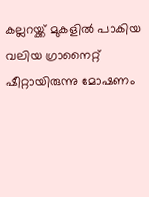കല്ലറയ്ക്ക് മുകളിൽ പാകിയ വലിയ ഗ്രാനൈറ്റ് ഷീറ്റായിരുന്നു മോഷണം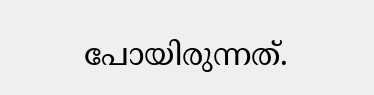പോയിരുന്നത്.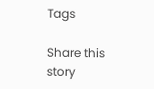Tags

Share this story